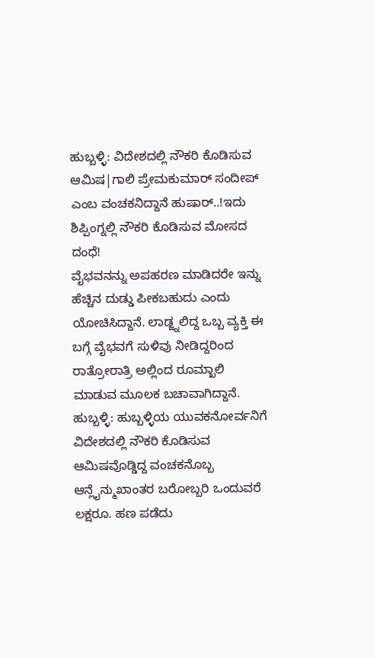ಹುಬ್ಬಳ್ಳಿ: ವಿದೇಶದಲ್ಲಿ ನೌಕರಿ ಕೊಡಿಸುವ ಆಮಿಷ|ಗಾಲಿ ಪ್ರೇಮಕುಮಾರ್ ಸಂದೀಪ್ ಎಂಬ ವಂಚಕನಿದ್ದಾನೆ ಹುಷಾರ್..!ಇದು ಶಿಪ್ಪಿಂಗ್ನಲ್ಲಿ ನೌಕರಿ ಕೊಡಿಸುವ ಮೋಸದ ದಂಧೆ!
ವೈಭವನನ್ನು ಅಪಹರಣ ಮಾಡಿದರೇ ಇನ್ನು ಹೆಚ್ಚಿನ ದುಡ್ಡು ಪೀಕಬಹುದು ಎಂದು ಯೋಚಿಸಿದ್ದಾನೆ. ಲಾಡ್ಜ್ನಲಿದ್ದ ಒಬ್ಬ ವ್ಯಕ್ತಿ ಈ ಬಗ್ಗೆ ವೈಭವಗೆ ಸುಳಿವು ನೀಡಿದ್ದರಿಂದ ರಾತ್ರೋರಾತ್ರಿ ಅಲ್ಲಿಂದ ರೂಮ್ಖಾಲಿ ಮಾಡುವ ಮೂಲಕ ಬಚಾವಾಗಿದ್ದಾನೆ.
ಹುಬ್ಬಳ್ಳಿ: ಹುಬ್ಬಳ್ಳಿಯ ಯುವಕನೋರ್ವನಿಗೆ ವಿದೇಶದಲ್ಲಿ ನೌಕರಿ ಕೊಡಿಸುವ ಆಮಿಷವೊಡ್ಡಿದ್ದ ವಂಚಕನೊಬ್ಬ ಆನ್ಲೈನ್ಮುಖಾಂತರ ಬರೋಬ್ಬರಿ ಒಂದುವರೆ ಲಕ್ಷರೂ. ಹಣ ಪಡೆದು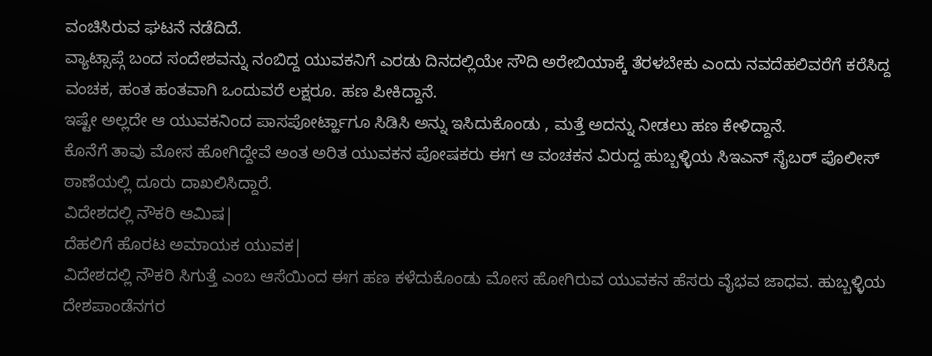ವಂಚಿಸಿರುವ ಘಟನೆ ನಡೆದಿದೆ.
ವ್ಯಾಟ್ಸಾಪ್ಗೆ ಬಂದ ಸಂದೇಶವನ್ನು ನಂಬಿದ್ದ ಯುವಕನಿಗೆ ಎರಡು ದಿನದಲ್ಲಿಯೇ ಸೌದಿ ಅರೇಬಿಯಾಕ್ಕೆ ತೆರಳಬೇಕು ಎಂದು ನವದೆಹಲಿವರೆಗೆ ಕರೆಸಿದ್ದ ವಂಚಕ, ಹಂತ ಹಂತವಾಗಿ ಒಂದುವರೆ ಲಕ್ಷರೂ. ಹಣ ಪೀಕಿದ್ದಾನೆ.
ಇಷ್ಟೇ ಅಲ್ಲದೇ ಆ ಯುವಕನಿಂದ ಪಾಸಪೋರ್ಟ್ಹಾಗೂ ಸಿಡಿಸಿ ಅನ್ನು ಇಸಿದುಕೊಂಡು , ಮತ್ತೆ ಅದನ್ನು ನೀಡಲು ಹಣ ಕೇಳಿದ್ದಾನೆ.
ಕೊನೆಗೆ ತಾವು ಮೋಸ ಹೋಗಿದ್ದೇವೆ ಅಂತ ಅರಿತ ಯುವಕನ ಪೋಷಕರು ಈಗ ಆ ವಂಚಕನ ವಿರುದ್ದ ಹುಬ್ಬಳ್ಳಿಯ ಸಿಇಎನ್ ಸೈಬರ್ ಪೊಲೀಸ್ ಠಾಣೆಯಲ್ಲಿ ದೂರು ದಾಖಲಿಸಿದ್ದಾರೆ.
ವಿದೇಶದಲ್ಲಿ ನೌಕರಿ ಆಮಿಷ|
ದೆಹಲಿಗೆ ಹೊರಟ ಅಮಾಯಕ ಯುವಕ|
ವಿದೇಶದಲ್ಲಿ ನೌಕರಿ ಸಿಗುತ್ತೆ ಎಂಬ ಆಸೆಯಿಂದ ಈಗ ಹಣ ಕಳೆದುಕೊಂಡು ಮೋಸ ಹೋಗಿರುವ ಯುವಕನ ಹೆಸರು ವೈಭವ ಜಾಧವ. ಹುಬ್ಬಳ್ಳಿಯ ದೇಶಪಾಂಡೆನಗರ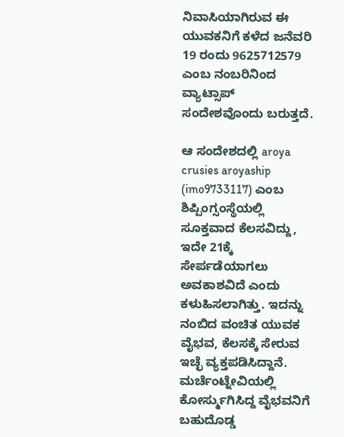ನಿವಾಸಿಯಾಗಿರುವ ಈ ಯುವಕನಿಗೆ ಕಳೆದ ಜನೆವರಿ 19 ರಂದು 9625712579 ಎಂಬ ನಂಬರಿನಿಂದ ವ್ಯಾಟ್ಸಾಪ್ ಸಂದೇಶವೊಂದು ಬರುತ್ತದೆ.

ಆ ಸಂದೇಶದಲ್ಲಿ aroya crusies aroyaship (imo9733117) ಎಂಬ ಶಿಪ್ಪಿಂಗ್ಸಂಸ್ಥೆಯಲ್ಲಿ ಸೂಕ್ತವಾದ ಕೆಲಸವಿದ್ದು, ಇದೇ 21ಕ್ಕೆ ಸೇರ್ಪಡೆಯಾಗಲು ಅವಕಾಶವಿದೆ ಎಂದು ಕಳುಹಿಸಲಾಗಿತ್ತು. ಇದನ್ನು ನಂಬಿದ ವಂಚಿತ ಯುವಕ ವೈಭವ, ಕೆಲಸಕ್ಕೆ ಸೇರುವ ಇಚ್ಛೆ ವ್ಯಕ್ತಪಡಿಸಿದ್ದಾನೆ.
ಮರ್ಚೆಂಟ್ನೇವಿಯಲ್ಲಿ ಕೋರ್ಸ್ಮುಗಿಸಿದ್ದ ವೈಭವನಿಗೆ ಬಹುದೊಡ್ಡ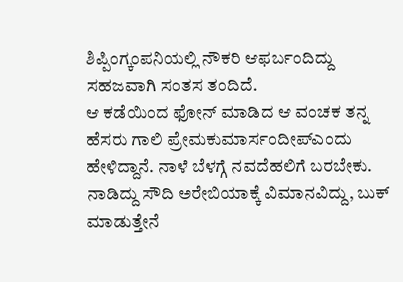ಶಿಪ್ಪಿಂಗ್ಕಂಪನಿಯಲ್ಲಿ ನೌಕರಿ ಆಫರ್ಬಂದಿದ್ದು ಸಹಜವಾಗಿ ಸಂತಸ ತಂದಿದೆ.
ಆ ಕಡೆಯಿಂದ ಫೋನ್ ಮಾಡಿದ ಆ ವಂಚಕ ತನ್ನ ಹೆಸರು ಗಾಲಿ ಪ್ರೇಮಕುಮಾರ್ಸಂದೀಪ್ಎಂದು ಹೇಳಿದ್ದಾನೆ. ನಾಳೆ ಬೆಳಗ್ಗೆ ನವದೆಹಲಿಗೆ ಬರಬೇಕು. ನಾಡಿದ್ದು ಸೌದಿ ಅರೇಬಿಯಾಕ್ಕೆ ವಿಮಾನವಿದ್ದು, ಬುಕ್ ಮಾಡುತ್ತೇನೆ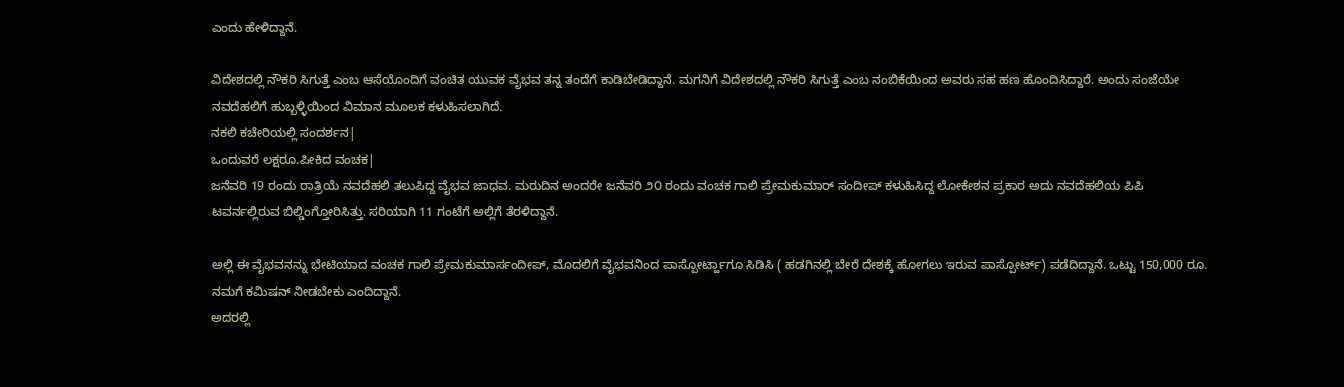ಎಂದು ಹೇಳಿದ್ದಾನೆ.

ವಿದೇಶದಲ್ಲಿ ನೌಕರಿ ಸಿಗುತ್ತೆ ಎಂಬ ಆಸೆಯೊಂದಿಗೆ ವಂಚಿತ ಯುವಕ ವೈಭವ ತನ್ನ ತಂದೆಗೆ ಕಾಡಿಬೇಡಿದ್ದಾನೆ. ಮಗನಿಗೆ ವಿದೇಶದಲ್ಲಿ ನೌಕರಿ ಸಿಗುತ್ತೆ ಎಂಬ ನಂಬಿಕೆಯಿಂದ ಅವರು ಸಹ ಹಣ ಹೊಂದಿಸಿದ್ದಾರೆ. ಅಂದು ಸಂಜೆಯೇ ನವದೆಹಲಿಗೆ ಹುಬ್ಬಳ್ಳಿಯಿಂದ ವಿಮಾನ ಮೂಲಕ ಕಳುಹಿಸಲಾಗಿದೆ.
ನಕಲಿ ಕಚೇರಿಯಲ್ಲಿ ಸಂದರ್ಶನ|
ಒಂದುವರೆ ಲಕ್ಷರೂ.ಪೀಕಿದ ವಂಚಕ|
ಜನೆವರಿ 19 ರಂದು ರಾತ್ರಿಯೆ ನವದೆಹಲಿ ತಲುಪಿದ್ದ ವೈಭವ ಜಾಧವ. ಮರುದಿನ ಅಂದರೇ ಜನೆವರಿ ೨೦ ರಂದು ವಂಚಕ ಗಾಲಿ ಪ್ರೇಮಕುಮಾರ್ ಸಂದೀಪ್ ಕಳುಹಿಸಿದ್ದ ಲೋಕೇಶನ ಪ್ರಕಾರ ಅದು ನವದೆಹಲಿಯ ಪಿಪಿ ಟವರ್ನಲ್ಲಿರುವ ಬಿಲ್ಡಿಂಗ್ತೋರಿಸಿತ್ತು. ಸರಿಯಾಗಿ 11 ಗಂಟೆಗೆ ಅಲ್ಲಿಗೆ ತೆರಳಿದ್ದಾನೆ.

ಅಲ್ಲಿ ಈ ವೈಭವನನ್ನು ಭೇಟಿಯಾದ ವಂಚಕ ಗಾಲಿ ಪ್ರೇಮಕುಮಾರ್ಸಂದೀಪ್, ಮೊದಲಿಗೆ ವೈಭವನಿಂದ ಪಾಸ್ಪೋರ್ಟ್ಹಾಗೂ ಸಿಡಿಸಿ ( ಹಡಗಿನಲ್ಲಿ ಬೇರೆ ದೇಶಕ್ಕೆ ಹೋಗಲು ಇರುವ ಪಾಸ್ಪೋರ್ಟ್) ಪಡೆದಿದ್ದಾನೆ. ಒಟ್ಟು 150,000 ರೂ. ನಮಗೆ ಕಮಿಷನ್ ನೀಡಬೇಕು ಎಂದಿದ್ದಾನೆ.
ಅದರಲ್ಲಿ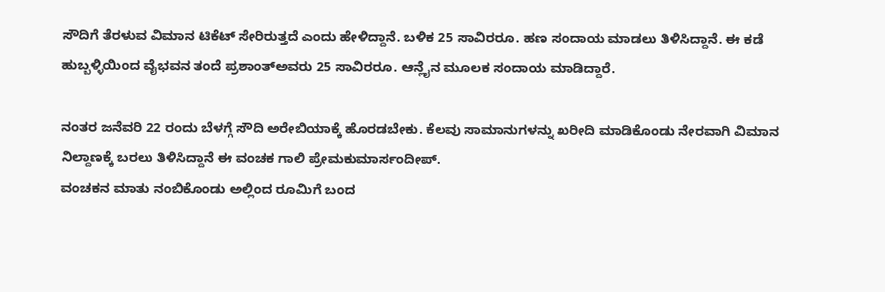ಸೌದಿಗೆ ತೆರಳುವ ವಿಮಾನ ಟಿಕೆಟ್ ಸೇರಿರುತ್ತದೆ ಎಂದು ಹೇಳಿದ್ದಾನೆ. ಬಳಿಕ 25 ಸಾವಿರರೂ. ಹಣ ಸಂದಾಯ ಮಾಡಲು ತಿಳಿಸಿದ್ದಾನೆ. ಈ ಕಡೆ ಹುಬ್ಬಳ್ಳಿಯಿಂದ ವೈಭವನ ತಂದೆ ಪ್ರಶಾಂತ್ಅವರು 25 ಸಾವಿರರೂ. ಆನ್ಲೈನ ಮೂಲಕ ಸಂದಾಯ ಮಾಡಿದ್ದಾರೆ.

ನಂತರ ಜನೆವರಿ 22 ರಂದು ಬೆಳಗ್ಗೆ ಸೌದಿ ಅರೇಬಿಯಾಕ್ಕೆ ಹೊರಡಬೇಕು. ಕೆಲವು ಸಾಮಾನುಗಳನ್ನು ಖರೀದಿ ಮಾಡಿಕೊಂಡು ನೇರವಾಗಿ ವಿಮಾನ ನಿಲ್ದಾಣಕ್ಕೆ ಬರಲು ತಿಳಿಸಿದ್ದಾನೆ ಈ ವಂಚಕ ಗಾಲಿ ಪ್ರೇಮಕುಮಾರ್ಸಂದೀಪ್.
ವಂಚಕನ ಮಾತು ನಂಬಿಕೊಂಡು ಅಲ್ಲಿಂದ ರೂಮಿಗೆ ಬಂದ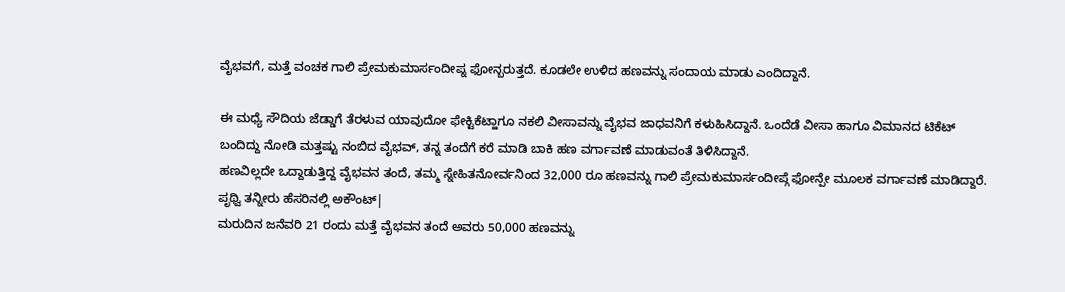ವೈಭವಗೆ, ಮತ್ತೆ ವಂಚಕ ಗಾಲಿ ಪ್ರೇಮಕುಮಾರ್ಸಂದೀಪ್ನ ಫೋನ್ಬರುತ್ತದೆ. ಕೂಡಲೇ ಉಳಿದ ಹಣವನ್ನು ಸಂದಾಯ ಮಾಡು ಎಂದಿದ್ದಾನೆ.

ಈ ಮಧ್ಯೆ ಸೌದಿಯ ಜೆಡ್ಡಾಗೆ ತೆರಳುವ ಯಾವುದೋ ಫೇಕ್ಟಿಕೆಟ್ಹಾಗೂ ನಕಲಿ ವೀಸಾವನ್ನು ವೈಭವ ಜಾಧವನಿಗೆ ಕಳುಹಿಸಿದ್ದಾನೆ. ಒಂದೆಡೆ ವೀಸಾ ಹಾಗೂ ವಿಮಾನದ ಟಿಕೆಟ್ ಬಂದಿದ್ದು ನೋಡಿ ಮತ್ತಷ್ಟು ನಂಬಿದ ವೈಭವ್, ತನ್ನ ತಂದೆಗೆ ಕರೆ ಮಾಡಿ ಬಾಕಿ ಹಣ ವರ್ಗಾವಣೆ ಮಾಡುವಂತೆ ತಿಳಿಸಿದ್ದಾನೆ.
ಹಣವಿಲ್ಲದೇ ಒದ್ದಾಡುತ್ತಿದ್ದ ವೈಭವನ ತಂದೆ, ತಮ್ಮ ಸ್ನೇಹಿತನೋರ್ವನಿಂದ 32,000 ರೂ ಹಣವನ್ನು ಗಾಲಿ ಪ್ರೇಮಕುಮಾರ್ಸಂದೀಪ್ಗೆ ಫೋನ್ಪೇ ಮೂಲಕ ವರ್ಗಾವಣೆ ಮಾಡಿದ್ದಾರೆ.
ಪೃಥ್ವಿ ತನ್ನೀರು ಹೆಸರಿನಲ್ಲಿ ಅಕೌಂಟ್|
ಮರುದಿನ ಜನೆವರಿ 21 ರಂದು ಮತ್ತೆ ವೈಭವನ ತಂದೆ ಅವರು 50,000 ಹಣವನ್ನು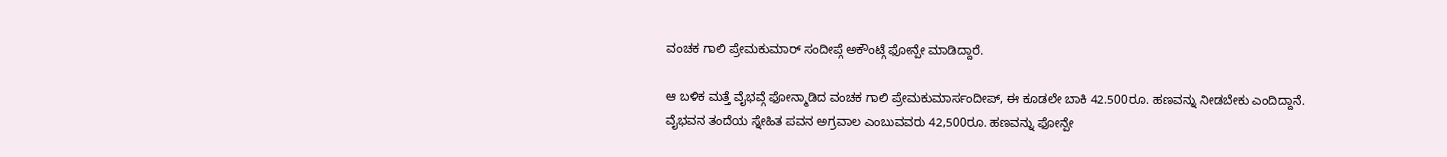ವಂಚಕ ಗಾಲಿ ಪ್ರೇಮಕುಮಾರ್ ಸಂದೀಪ್ಗೆ ಅಕೌಂಟ್ಗೆ ಫೋನ್ಪೇ ಮಾಡಿದ್ದಾರೆ.

ಆ ಬಳಿಕ ಮತ್ತೆ ವೈಭವ್ಗೆ ಫೋನ್ಮಾಡಿದ ವಂಚಕ ಗಾಲಿ ಪ್ರೇಮಕುಮಾರ್ಸಂದೀಪ್, ಈ ಕೂಡಲೇ ಬಾಕಿ 42.500ರೂ. ಹಣವನ್ನು ನೀಡಬೇಕು ಎಂದಿದ್ದಾನೆ.
ವೈಭವನ ತಂದೆಯ ಸ್ನೇಹಿತ ಪವನ ಅಗ್ರವಾಲ ಎಂಬುವವರು 42,500ರೂ. ಹಣವನ್ನು ಫೋನ್ಪೇ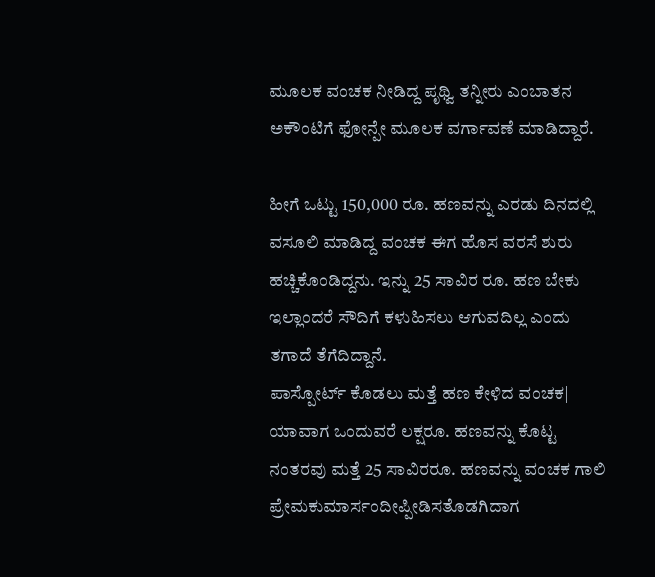ಮೂಲಕ ವಂಚಕ ನೀಡಿದ್ದ ಪೃಥ್ವಿ ತನ್ನೀರು ಎಂಬಾತನ ಅಕೌಂಟಿಗೆ ಫೋನ್ಪೇ ಮೂಲಕ ವರ್ಗಾವಣೆ ಮಾಡಿದ್ದಾರೆ.

ಹೀಗೆ ಒಟ್ಟು 150,000 ರೂ. ಹಣವನ್ನು ಎರಡು ದಿನದಲ್ಲಿ ವಸೂಲಿ ಮಾಡಿದ್ದ ವಂಚಕ ಈಗ ಹೊಸ ವರಸೆ ಶುರು ಹಚ್ಚಿಕೊಂಡಿದ್ದನು. ಇನ್ನು 25 ಸಾವಿರ ರೂ. ಹಣ ಬೇಕು ಇಲ್ಲಾಂದರೆ ಸೌದಿಗೆ ಕಳುಹಿಸಲು ಆಗುವದಿಲ್ಲ ಎಂದು ತಗಾದೆ ತೆಗೆದಿದ್ದಾನೆ.
ಪಾಸ್ಪೋರ್ಟ್ ಕೊಡಲು ಮತ್ತೆ ಹಣ ಕೇಳಿದ ವಂಚಕ|
ಯಾವಾಗ ಒಂದುವರೆ ಲಕ್ಷರೂ. ಹಣವನ್ನು ಕೊಟ್ಟ ನಂತರವು ಮತ್ತೆ 25 ಸಾವಿರರೂ. ಹಣವನ್ನು ವಂಚಕ ಗಾಲಿ ಪ್ರೇಮಕುಮಾರ್ಸಂದೀಪ್ಪೀಡಿಸತೊಡಗಿದಾಗ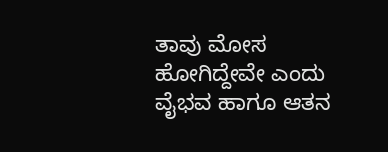ತಾವು ಮೋಸ ಹೋಗಿದ್ದೇವೇ ಎಂದು ವೈಭವ ಹಾಗೂ ಆತನ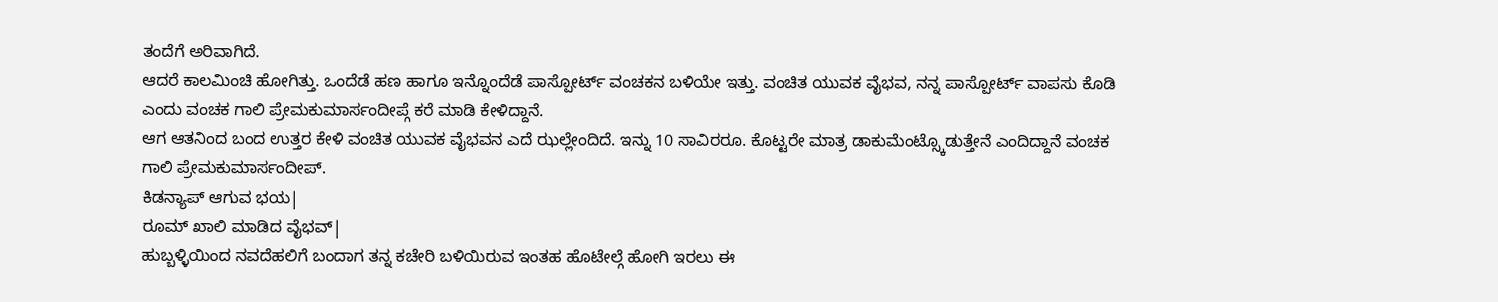ತಂದೆಗೆ ಅರಿವಾಗಿದೆ.
ಆದರೆ ಕಾಲಮಿಂಚಿ ಹೋಗಿತ್ತು. ಒಂದೆಡೆ ಹಣ ಹಾಗೂ ಇನ್ನೊಂದೆಡೆ ಪಾಸ್ಪೋರ್ಟ್ ವಂಚಕನ ಬಳಿಯೇ ಇತ್ತು. ವಂಚಿತ ಯುವಕ ವೈಭವ, ನನ್ನ ಪಾಸ್ಪೋರ್ಟ್ ವಾಪಸು ಕೊಡಿ ಎಂದು ವಂಚಕ ಗಾಲಿ ಪ್ರೇಮಕುಮಾರ್ಸಂದೀಪ್ಗೆ ಕರೆ ಮಾಡಿ ಕೇಳಿದ್ದಾನೆ.
ಆಗ ಆತನಿಂದ ಬಂದ ಉತ್ತರ ಕೇಳಿ ವಂಚಿತ ಯುವಕ ವೈಭವನ ಎದೆ ಝಲ್ಲೇಂದಿದೆ. ಇನ್ನು 10 ಸಾವಿರರೂ. ಕೊಟ್ಟರೇ ಮಾತ್ರ ಡಾಕುಮೆಂಟ್ಸ್ಕೊಡುತ್ತೇನೆ ಎಂದಿದ್ದಾನೆ ವಂಚಕ ಗಾಲಿ ಪ್ರೇಮಕುಮಾರ್ಸಂದೀಪ್.
ಕಿಡನ್ಯಾಪ್ ಆಗುವ ಭಯ|
ರೂಮ್ ಖಾಲಿ ಮಾಡಿದ ವೈಭವ್|
ಹುಬ್ಬಳ್ಳಿಯಿಂದ ನವದೆಹಲಿಗೆ ಬಂದಾಗ ತನ್ನ ಕಚೇರಿ ಬಳಿಯಿರುವ ಇಂತಹ ಹೊಟೇಲ್ಗೆ ಹೋಗಿ ಇರಲು ಈ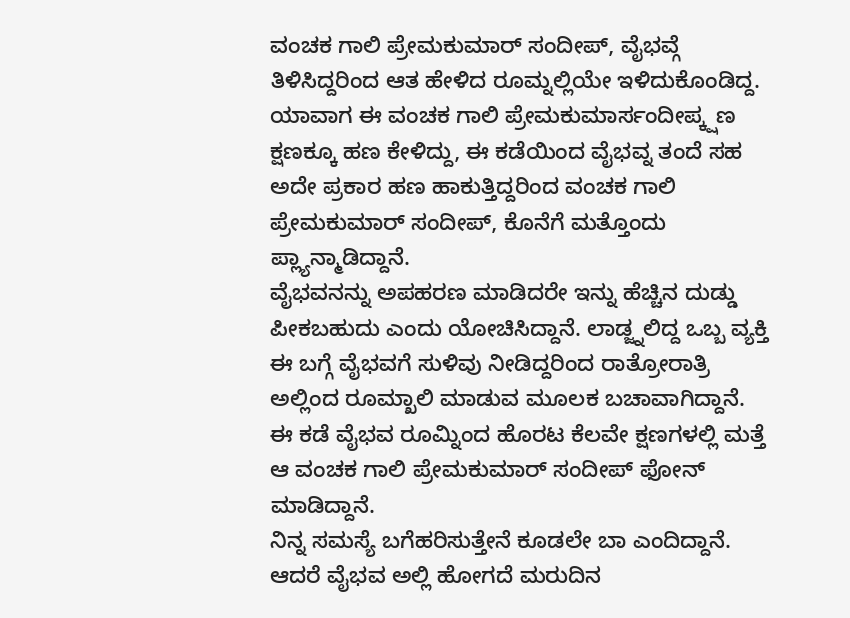ವಂಚಕ ಗಾಲಿ ಪ್ರೇಮಕುಮಾರ್ ಸಂದೀಪ್, ವೈಭವ್ಗೆ ತಿಳಿಸಿದ್ದರಿಂದ ಆತ ಹೇಳಿದ ರೂಮ್ನಲ್ಲಿಯೇ ಇಳಿದುಕೊಂಡಿದ್ದ.
ಯಾವಾಗ ಈ ವಂಚಕ ಗಾಲಿ ಪ್ರೇಮಕುಮಾರ್ಸಂದೀಪ್ಕ್ಷಣ ಕ್ಷಣಕ್ಕೂ ಹಣ ಕೇಳಿದ್ದು, ಈ ಕಡೆಯಿಂದ ವೈಭವ್ನ ತಂದೆ ಸಹ ಅದೇ ಪ್ರಕಾರ ಹಣ ಹಾಕುತ್ತಿದ್ದರಿಂದ ವಂಚಕ ಗಾಲಿ ಪ್ರೇಮಕುಮಾರ್ ಸಂದೀಪ್, ಕೊನೆಗೆ ಮತ್ತೊಂದು ಪ್ಲ್ಯಾನ್ಮಾಡಿದ್ದಾನೆ.
ವೈಭವನನ್ನು ಅಪಹರಣ ಮಾಡಿದರೇ ಇನ್ನು ಹೆಚ್ಚಿನ ದುಡ್ಡು ಪೀಕಬಹುದು ಎಂದು ಯೋಚಿಸಿದ್ದಾನೆ. ಲಾಡ್ಜ್ನಲಿದ್ದ ಒಬ್ಬ ವ್ಯಕ್ತಿ ಈ ಬಗ್ಗೆ ವೈಭವಗೆ ಸುಳಿವು ನೀಡಿದ್ದರಿಂದ ರಾತ್ರೋರಾತ್ರಿ ಅಲ್ಲಿಂದ ರೂಮ್ಖಾಲಿ ಮಾಡುವ ಮೂಲಕ ಬಚಾವಾಗಿದ್ದಾನೆ.
ಈ ಕಡೆ ವೈಭವ ರೂಮ್ನಿಂದ ಹೊರಟ ಕೆಲವೇ ಕ್ಷಣಗಳಲ್ಲಿ ಮತ್ತೆ ಆ ವಂಚಕ ಗಾಲಿ ಪ್ರೇಮಕುಮಾರ್ ಸಂದೀಪ್ ಫೋನ್ ಮಾಡಿದ್ದಾನೆ.
ನಿನ್ನ ಸಮಸ್ಯೆ ಬಗೆಹರಿಸುತ್ತೇನೆ ಕೂಡಲೇ ಬಾ ಎಂದಿದ್ದಾನೆ. ಆದರೆ ವೈಭವ ಅಲ್ಲಿ ಹೋಗದೆ ಮರುದಿನ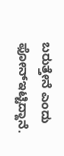ಬರುತ್ತೇನೆ ಎಂದು ಫೋನ್ಇಟ್ಟಿದ್ದಾನೆ.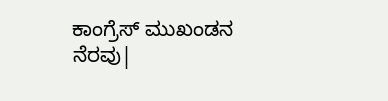ಕಾಂಗ್ರೆಸ್ ಮುಖಂಡನ ನೆರವು|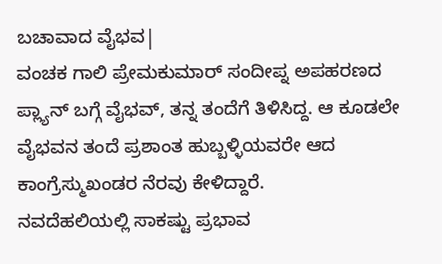ಬಚಾವಾದ ವೈಭವ|
ವಂಚಕ ಗಾಲಿ ಪ್ರೇಮಕುಮಾರ್ ಸಂದೀಪ್ನ ಅಪಹರಣದ ಪ್ಲ್ಯಾನ್ ಬಗ್ಗೆ ವೈಭವ್, ತನ್ನ ತಂದೆಗೆ ತಿಳಿಸಿದ್ದ. ಆ ಕೂಡಲೇ ವೈಭವನ ತಂದೆ ಪ್ರಶಾಂತ ಹುಬ್ಬಳ್ಳಿಯವರೇ ಆದ ಕಾಂಗ್ರೆಸ್ಮುಖಂಡರ ನೆರವು ಕೇಳಿದ್ದಾರೆ.
ನವದೆಹಲಿಯಲ್ಲಿ ಸಾಕಷ್ಟು ಪ್ರಭಾವ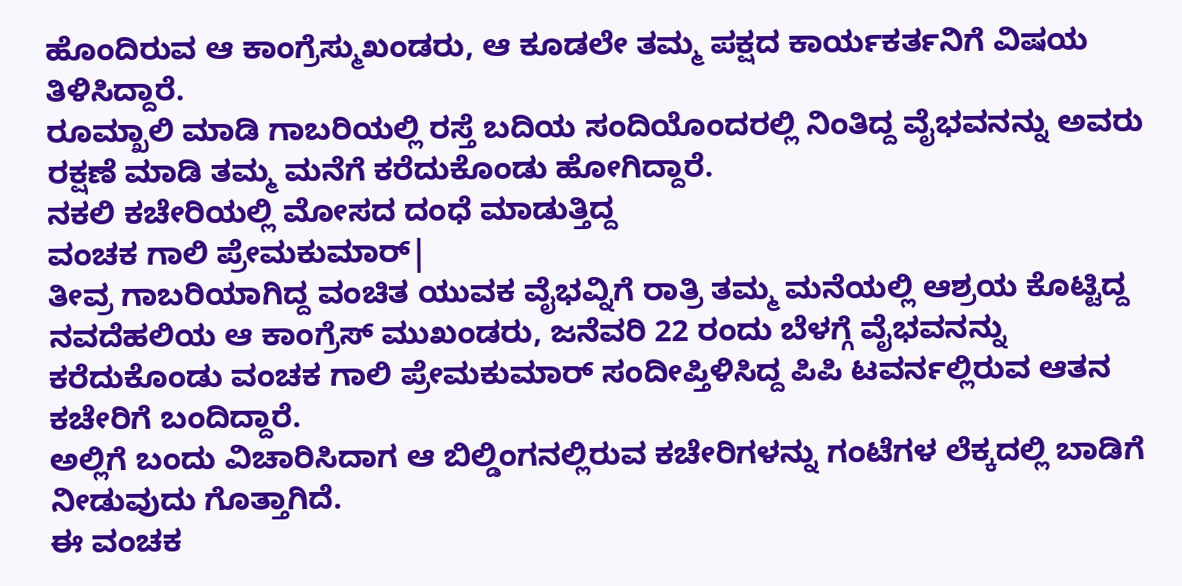ಹೊಂದಿರುವ ಆ ಕಾಂಗ್ರೆಸ್ಮುಖಂಡರು, ಆ ಕೂಡಲೇ ತಮ್ಮ ಪಕ್ಷದ ಕಾರ್ಯಕರ್ತನಿಗೆ ವಿಷಯ ತಿಳಿಸಿದ್ದಾರೆ.
ರೂಮ್ಖಾಲಿ ಮಾಡಿ ಗಾಬರಿಯಲ್ಲಿ ರಸ್ತೆ ಬದಿಯ ಸಂದಿಯೊಂದರಲ್ಲಿ ನಿಂತಿದ್ದ ವೈಭವನನ್ನು ಅವರು ರಕ್ಷಣೆ ಮಾಡಿ ತಮ್ಮ ಮನೆಗೆ ಕರೆದುಕೊಂಡು ಹೋಗಿದ್ದಾರೆ.
ನಕಲಿ ಕಚೇರಿಯಲ್ಲಿ ಮೋಸದ ದಂಧೆ ಮಾಡುತ್ತಿದ್ದ
ವಂಚಕ ಗಾಲಿ ಪ್ರೇಮಕುಮಾರ್|
ತೀವ್ರ ಗಾಬರಿಯಾಗಿದ್ದ ವಂಚಿತ ಯುವಕ ವೈಭವ್ನಿಗೆ ರಾತ್ರಿ ತಮ್ಮ ಮನೆಯಲ್ಲಿ ಆಶ್ರಯ ಕೊಟ್ಟಿದ್ದ ನವದೆಹಲಿಯ ಆ ಕಾಂಗ್ರೆಸ್ ಮುಖಂಡರು, ಜನೆವರಿ 22 ರಂದು ಬೆಳಗ್ಗೆ ವೈಭವನನ್ನು ಕರೆದುಕೊಂಡು ವಂಚಕ ಗಾಲಿ ಪ್ರೇಮಕುಮಾರ್ ಸಂದೀಪ್ತಿಳಿಸಿದ್ದ ಪಿಪಿ ಟವರ್ನಲ್ಲಿರುವ ಆತನ ಕಚೇರಿಗೆ ಬಂದಿದ್ದಾರೆ.
ಅಲ್ಲಿಗೆ ಬಂದು ವಿಚಾರಿಸಿದಾಗ ಆ ಬಿಲ್ಡಿಂಗನಲ್ಲಿರುವ ಕಚೇರಿಗಳನ್ನು ಗಂಟೆಗಳ ಲೆಕ್ಕದಲ್ಲಿ ಬಾಡಿಗೆ ನೀಡುವುದು ಗೊತ್ತಾಗಿದೆ.
ಈ ವಂಚಕ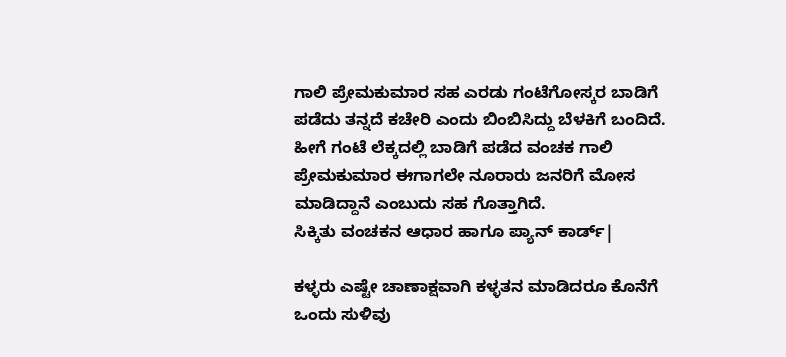ಗಾಲಿ ಪ್ರೇಮಕುಮಾರ ಸಹ ಎರಡು ಗಂಟೆಗೋಸ್ಕರ ಬಾಡಿಗೆ ಪಡೆದು ತನ್ನದೆ ಕಚೇರಿ ಎಂದು ಬಿಂಬಿಸಿದ್ದು ಬೆಳಕಿಗೆ ಬಂದಿದೆ.
ಹೀಗೆ ಗಂಟೆ ಲೆಕ್ಕದಲ್ಲಿ ಬಾಡಿಗೆ ಪಡೆದ ವಂಚಕ ಗಾಲಿ ಪ್ರೇಮಕುಮಾರ ಈಗಾಗಲೇ ನೂರಾರು ಜನರಿಗೆ ಮೋಸ ಮಾಡಿದ್ದಾನೆ ಎಂಬುದು ಸಹ ಗೊತ್ತಾಗಿದೆ.
ಸಿಕ್ಕಿತು ವಂಚಕನ ಆಧಾರ ಹಾಗೂ ಪ್ಯಾನ್ ಕಾರ್ಡ್|

ಕಳ್ಳರು ಎಷ್ಟೇ ಚಾಣಾಕ್ಷವಾಗಿ ಕಳ್ಳತನ ಮಾಡಿದರೂ ಕೊನೆಗೆ ಒಂದು ಸುಳಿವು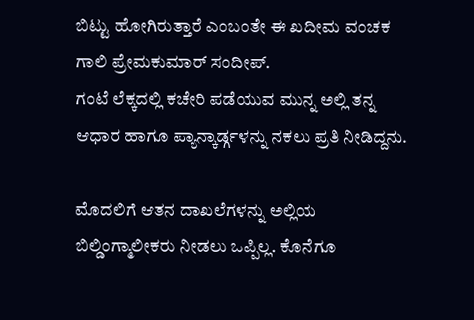ಬಿಟ್ಟು ಹೋಗಿರುತ್ತಾರೆ ಎಂಬಂತೇ ಈ ಖದೀಮ ವಂಚಕ ಗಾಲಿ ಪ್ರೇಮಕುಮಾರ್ ಸಂದೀಪ್.
ಗಂಟೆ ಲೆಕ್ಕದಲ್ಲಿ ಕಚೇರಿ ಪಡೆಯುವ ಮುನ್ನ ಅಲ್ಲಿ ತನ್ನ ಆಧಾರ ಹಾಗೂ ಪ್ಯಾನ್ಕಾರ್ಡ್ಗಳನ್ನು ನಕಲು ಪ್ರತಿ ನೀಡಿದ್ದನು.

ಮೊದಲಿಗೆ ಆತನ ದಾಖಲೆಗಳನ್ನು ಅಲ್ಲಿಯ ಬಿಲ್ಡಿಂಗ್ಮಾಲೀಕರು ನೀಡಲು ಒಪ್ಪಿಲ್ಲ. ಕೊನೆಗೂ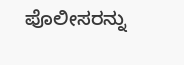ಪೊಲೀಸರನ್ನು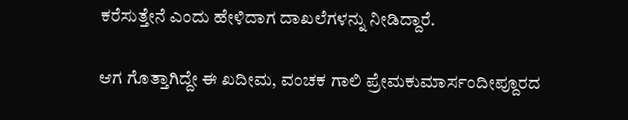ಕರೆಸುತ್ತೇನೆ ಎಂದು ಹೇಳಿದಾಗ ದಾಖಲೆಗಳನ್ನು ನೀಡಿದ್ದಾರೆ.

ಆಗ ಗೊತ್ತಾಗಿದ್ದೇ ಈ ಖದೀಮ, ವಂಚಕ ಗಾಲಿ ಪ್ರೇಮಕುಮಾರ್ಸಂದೀಪ್ದೂರದ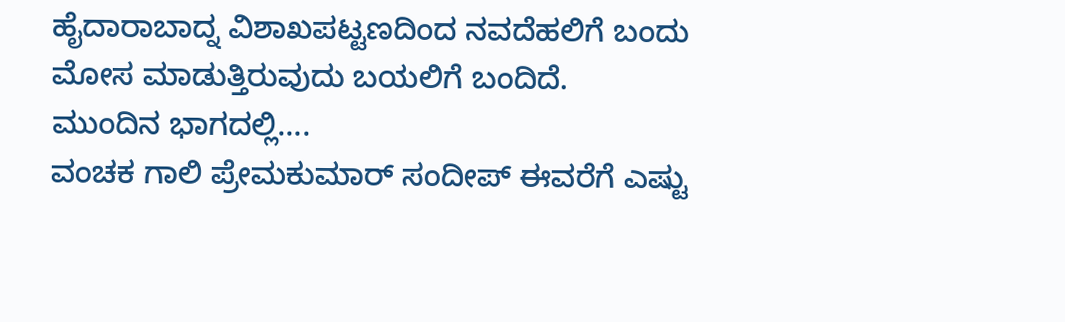ಹೈದಾರಾಬಾದ್ನ ವಿಶಾಖಪಟ್ಟಣದಿಂದ ನವದೆಹಲಿಗೆ ಬಂದು ಮೋಸ ಮಾಡುತ್ತಿರುವುದು ಬಯಲಿಗೆ ಬಂದಿದೆ.
ಮುಂದಿನ ಭಾಗದಲ್ಲಿ….
ವಂಚಕ ಗಾಲಿ ಪ್ರೇಮಕುಮಾರ್ ಸಂದೀಪ್ ಈವರೆಗೆ ಎಷ್ಟು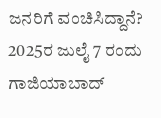ಜನರಿಗೆ ವಂಚಿಸಿದ್ದಾನೆ?
2025ರ ಜುಲೈ 7 ರಂದು ಗಾಜಿಯಾಬಾದ್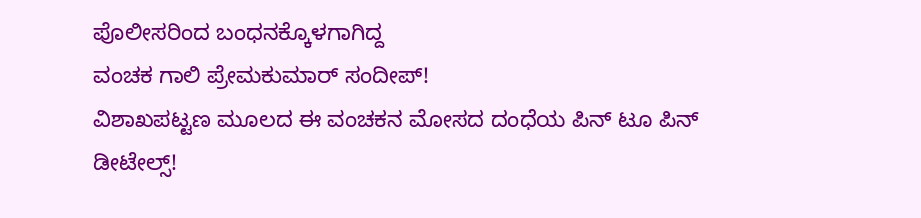ಪೊಲೀಸರಿಂದ ಬಂಧನಕ್ಕೊಳಗಾಗಿದ್ದ
ವಂಚಕ ಗಾಲಿ ಪ್ರೇಮಕುಮಾರ್ ಸಂದೀಪ್!
ವಿಶಾಖಪಟ್ಟಣ ಮೂಲದ ಈ ವಂಚಕನ ಮೋಸದ ದಂಧೆಯ ಪಿನ್ ಟೂ ಪಿನ್ ಡೀಟೇಲ್ಸ್!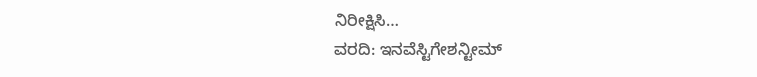ನಿರೀಕ್ಷಿಸಿ…
ವರದಿ: ಇನವೆಸ್ಟಿಗೇಶನ್ಟೀಮ್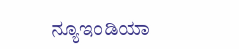ನ್ಯೂಇಂಡಿಯಾ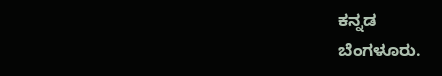ಕನ್ನಡ
ಬೆಂಗಳೂರು.